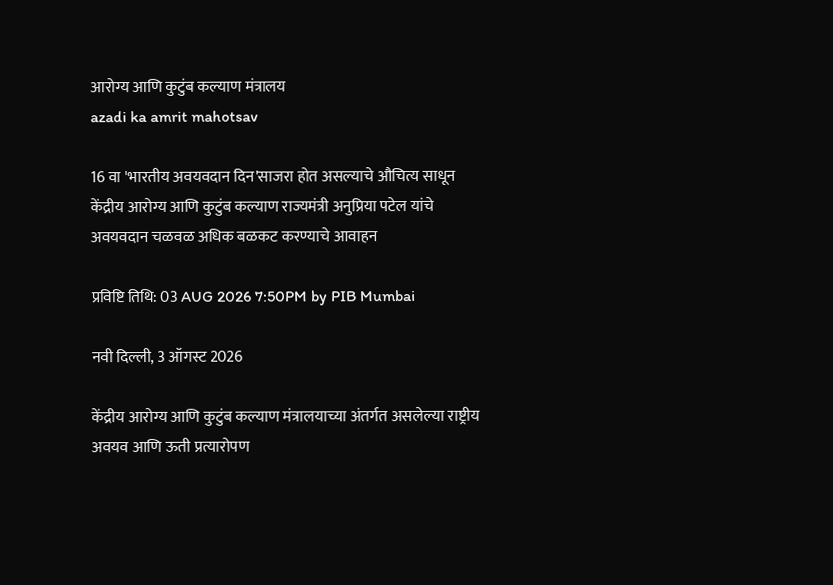आरोग्य आणि कुटुंब कल्याण मंत्रालय
azadi ka amrit mahotsav

16 वा 'भारतीय अवयवदान दिन'साजरा होत असल्याचे औचित्य साधून केंद्रीय आरोग्य आणि कुटुंब कल्याण राज्यमंत्री अनुप्रिया पटेल यांचे अवयवदान चळवळ अधिक बळकट करण्याचे आवाहन

प्रविष्टि तिथि: 03 AUG 2026 7:50PM by PIB Mumbai

नवी दिल्ली, 3 ऑगस्ट 2026

केंद्रीय आरोग्य आणि कुटुंब कल्याण मंत्रालयाच्या अंतर्गत असलेल्या राष्ट्रीय अवयव आणि ऊती प्रत्यारोपण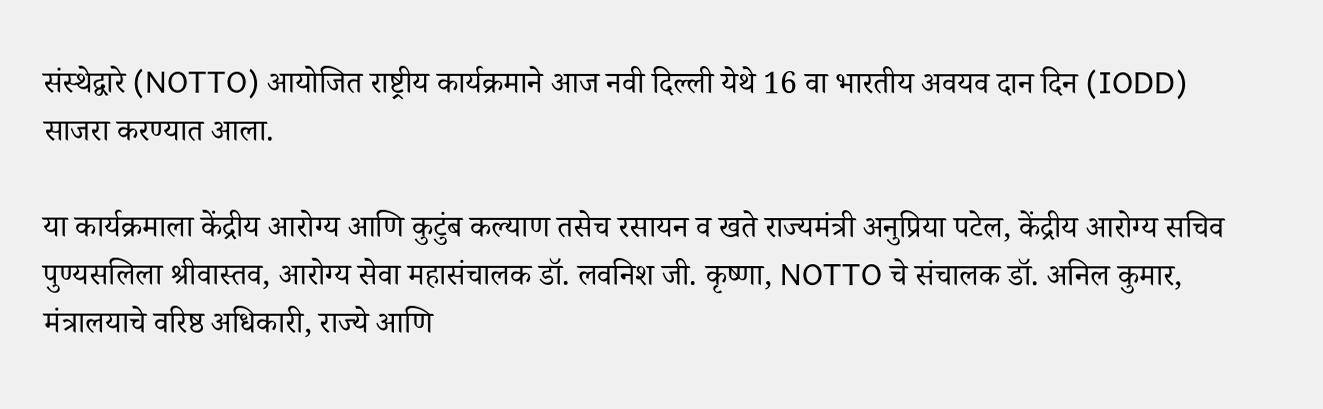संस्थेद्वारे (NOTTO) आयोजित राष्ट्रीय कार्यक्रमाने आज नवी दिल्ली येथे 16 वा भारतीय अवयव दान दिन (IODD) साजरा करण्यात आला.

या कार्यक्रमाला केंद्रीय आरोग्य आणि कुटुंब कल्याण तसेच रसायन व खते राज्यमंत्री अनुप्रिया पटेल, केंद्रीय आरोग्य सचिव पुण्यसलिला श्रीवास्तव, आरोग्य सेवा महासंचालक डॉ. लवनिश जी. कृष्णा, NOTTO चे संचालक डॉ. अनिल कुमार, मंत्रालयाचे वरिष्ठ अधिकारी, राज्ये आणि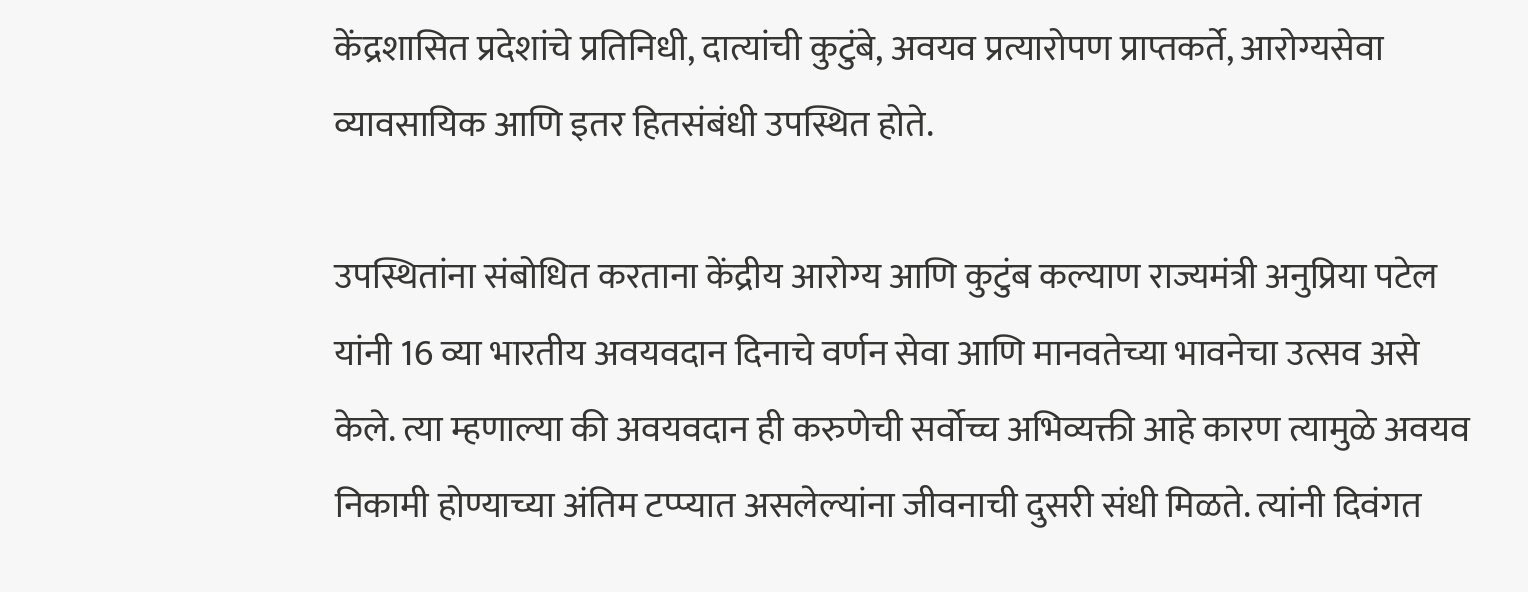केंद्रशासित प्रदेशांचे प्रतिनिधी, दात्यांची कुटुंबे, अवयव प्रत्यारोपण प्राप्तकर्ते, आरोग्यसेवा व्यावसायिक आणि इतर हितसंबंधी उपस्थित होते.

उपस्थितांना संबोधित करताना केंद्रीय आरोग्य आणि कुटुंब कल्याण राज्यमंत्री अनुप्रिया पटेल यांनी 16 व्या भारतीय अवयवदान दिनाचे वर्णन सेवा आणि मानवतेच्या भावनेचा उत्सव असे केले. त्या म्हणाल्या की अवयवदान ही करुणेची सर्वोच्च अभिव्यक्ती आहे कारण त्यामुळे अवयव निकामी होण्याच्या अंतिम टप्प्यात असलेल्यांना जीवनाची दुसरी संधी मिळते. त्यांनी दिवंगत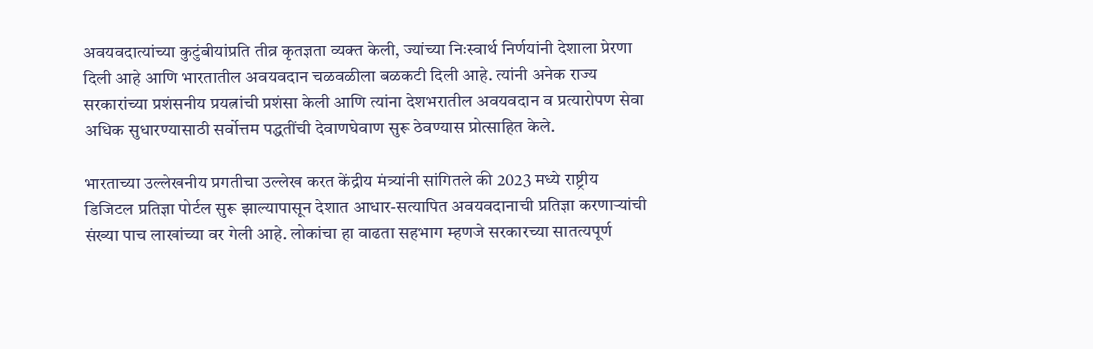अवयवदात्यांच्या कुटुंबीयांप्रति तीव्र कृतज्ञता व्यक्त केली, ज्यांच्या निःस्वार्थ निर्णयांनी देशाला प्रेरणा दिली आहे आणि भारतातील अवयवदान चळवळीला बळकटी दिली आहे. त्यांनी अनेक राज्य सरकारांच्या प्रशंसनीय प्रयत्नांची प्रशंसा केली आणि त्यांना देशभरातील अवयवदान व प्रत्यारोपण सेवा अधिक सुधारण्यासाठी सर्वोत्तम पद्धतींची देवाणघेवाण सुरू ठेवण्यास प्रोत्साहित केले.

भारताच्या उल्लेखनीय प्रगतीचा उल्लेख करत केंद्रीय मंत्र्यांनी सांगितले की 2023 मध्ये राष्ट्रीय डिजिटल प्रतिज्ञा पोर्टल सुरू झाल्यापासून देशात आधार-सत्यापित अवयवदानाची प्रतिज्ञा करणाऱ्यांची संख्या पाच लाखांच्या वर गेली आहे. लोकांचा हा वाढता सहभाग म्हणजे सरकारच्या सातत्यपूर्ण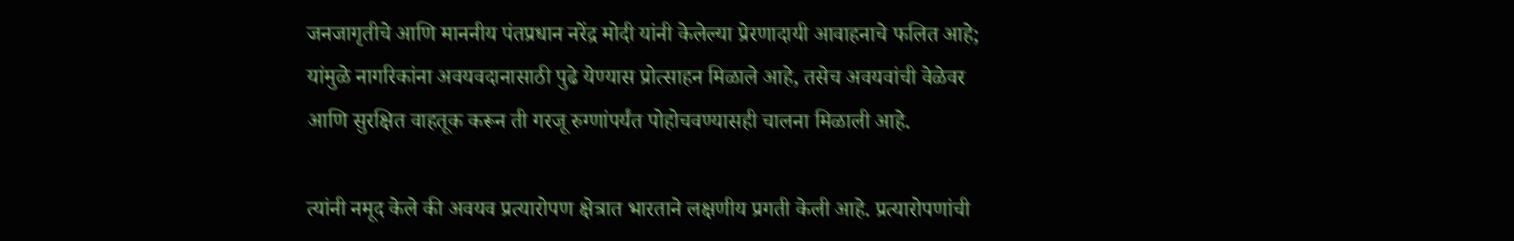जनजागृतीचे आणि माननीय पंतप्रधान नरेंद्र मोदी यांनी केलेल्या प्रेरणादायी आवाहनाचे फलित आहे; यांमुळे नागरिकांना अवयवदानासाठी पुढे येण्यास प्रोत्साहन मिळाले आहे, तसेच अवयवांची वेळेवर आणि सुरक्षित वाहतूक करून ती गरजू रुग्णांपर्यंत पोहोचवण्यासही चालना मिळाली आहे.

त्यांनी नमूद केले की अवयव प्रत्यारोपण क्षेत्रात भारताने लक्षणीय प्रगती केली आहे. प्रत्यारोपणांची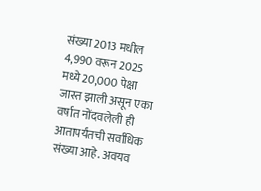संख्या 2013 मधील 4,990 वरून 2025 मध्ये 20,000 पेक्षा जास्त झाली असून एका वर्षात नोंदवलेली ही आतापर्यंतची सर्वाधिक संख्या आहे. अवयव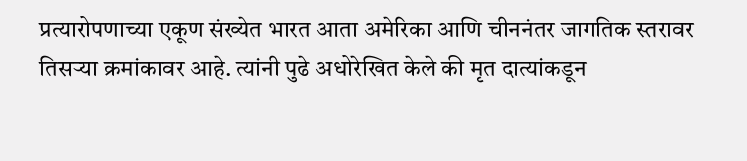प्रत्यारोपणाच्या एकूण संख्येत भारत आता अमेरिका आणि चीननंतर जागतिक स्तरावर तिसऱ्या क्रमांकावर आहे. त्यांनी पुढे अधोरेखित केले की मृत दात्यांकडून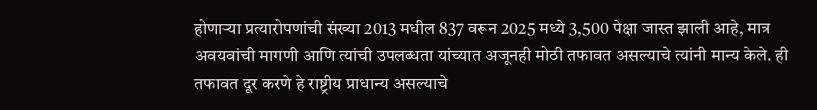होणाऱ्या प्रत्यारोपणांची संख्या 2013 मधील 837 वरून 2025 मध्ये 3,500 पेक्षा जास्त झाली आहे, मात्र अवयवांची मागणी आणि त्यांची उपलब्धता यांच्यात अजूनही मोठी तफावत असल्याचे त्यांनी मान्य केले. ही तफावत दूर करणे हे राष्ट्रीय प्राधान्य असल्याचे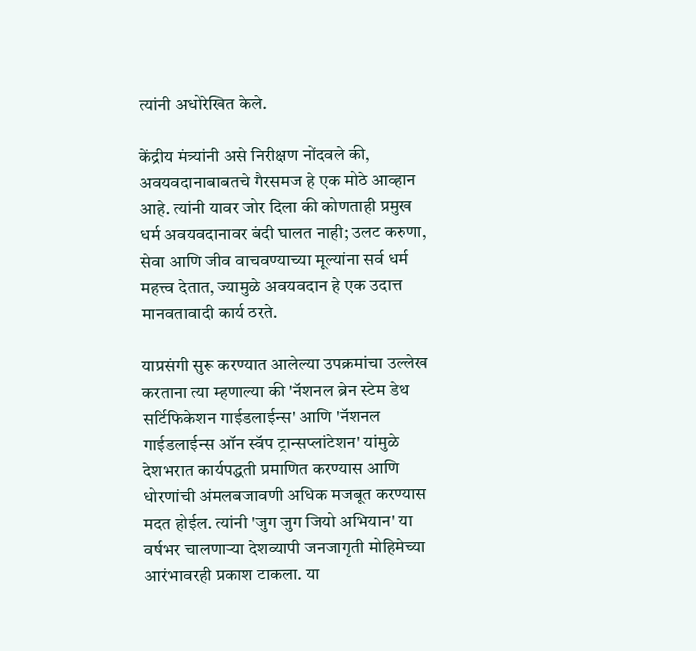त्यांनी अधोरेखित केले.

केंद्रीय मंत्र्यांनी असे निरीक्षण नोंदवले की, अवयवदानाबाबतचे गैरसमज हे एक मोठे आव्हान आहे. त्यांनी यावर जोर दिला की कोणताही प्रमुख धर्म अवयवदानावर बंदी घालत नाही; उलट करुणा, सेवा आणि जीव वाचवण्याच्या मूल्यांना सर्व धर्म महत्त्व देतात, ज्यामुळे अवयवदान हे एक उदात्त मानवतावादी कार्य ठरते.

याप्रसंगी सुरू करण्यात आलेल्या उपक्रमांचा उल्लेख करताना त्या म्हणाल्या की 'नॅशनल ब्रेन स्टेम डेथ सर्टिफिकेशन गाईडलाईन्स' आणि 'नॅशनल गाईडलाईन्स ऑन स्वॅप ट्रान्सप्लांटेशन' यांमुळे देशभरात कार्यपद्धती प्रमाणित करण्यास आणि धोरणांची अंमलबजावणी अधिक मजबूत करण्यास मदत होईल. त्यांनी 'जुग जुग जियो अभियान' या वर्षभर चालणाऱ्या देशव्यापी जनजागृती मोहिमेच्या आरंभावरही प्रकाश टाकला. या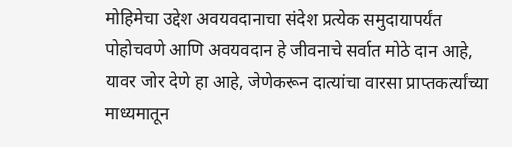मोहिमेचा उद्देश अवयवदानाचा संदेश प्रत्येक समुदायापर्यंत पोहोचवणे आणि अवयवदान हे जीवनाचे सर्वात मोठे दान आहे, यावर जोर देणे हा आहे, जेणेकरून दात्यांचा वारसा प्राप्तकर्त्यांच्या माध्यमातून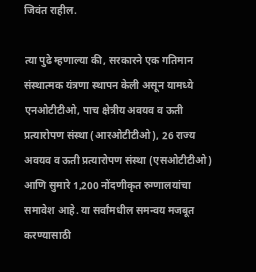जिवंत राहील.

त्या पुढे म्हणाल्या की, सरकारने एक गतिमान संस्थात्मक यंत्रणा स्थापन केली असून यामध्ये एनओटीटीओ, पाच क्षेत्रीय अवयव व ऊती प्रत्यारोपण संस्था (आरओटीटीओ), 26 राज्य अवयव व ऊती प्रत्यारोपण संस्था (एसओटीटीओ) आणि सुमारे 1,200 नोंदणीकृत रुग्णालयांचा समावेश आहे. या सर्वांमधील समन्वय मजबूत करण्यासाठी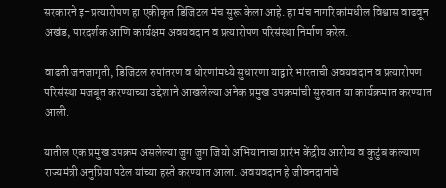सरकारने इ-प्रत्यारोपण हा एकीकृत डिजिटल मंच सुरू केला आहे. हा मंच नागरिकांमधील विश्वास वाढवून अखंड, पारदर्शक आणि कार्यक्षम अवयवदान व प्रत्यारोपण परिसंस्था निर्माण करेल.

वाढती जनजागृती, डिजिटल रुपांतरण व धोरणांमध्ये सुधारणा याद्वारे भारताची अवयवदान व प्रत्यारोपण परिसंस्था मजबूत करण्याच्या उद्देशाने आखलेल्या अनेक प्रमुख उपक्रमांची सुरुवात या कार्यक्रमात करण्यात आली.

यातील एक प्रमुख उपक्रम असलेल्या जुग जुग जियो अभियानाचा प्रारंभ केंद्रीय आरोग्य व कुटुंब कल्याण राज्यमंत्री अनुप्रिया पटेल यांच्या हस्ते करण्यात आला. अवयवदान हे जीवनदानांचे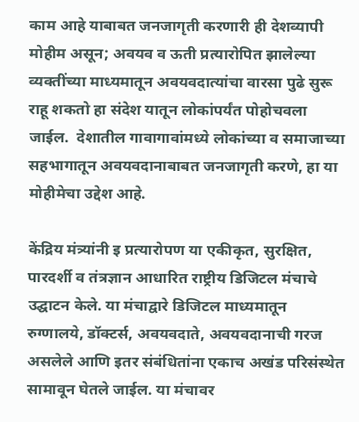काम आहे याबाबत जनजागृती करणारी ही देशव्यापी मोहीम असून; अवयव व ऊती प्रत्यारोपित झालेल्या व्यक्तींच्या माध्यमातून अवयवदात्यांचा वारसा पुढे सुरू राहू शकतो हा संदेश यातून लोकांपर्यंत पोहोचवला जाईल.  देशातील गावागावांमध्ये लोकांच्या व समाजाच्या सहभागातून अवयवदानाबाबत जनजागृती करणे, हा या मोहीमेचा उद्देश आहे.

केंद्रिय मंत्र्यांनी इ प्रत्यारोपण या एकीकृत, सुरक्षित, पारदर्शी व तंत्रज्ञान आधारित राष्ट्रीय डिजिटल मंचाचे उद्घाटन केले. या मंचाद्वारे डिजिटल माध्यमातून रुग्णालये, डॉक्टर्स, अवयवदाते, अवयवदानाची गरज असलेले आणि इतर संबंधितांना एकाच अखंड परिसंस्थेत सामावून घेतले जाईल. या मंचावर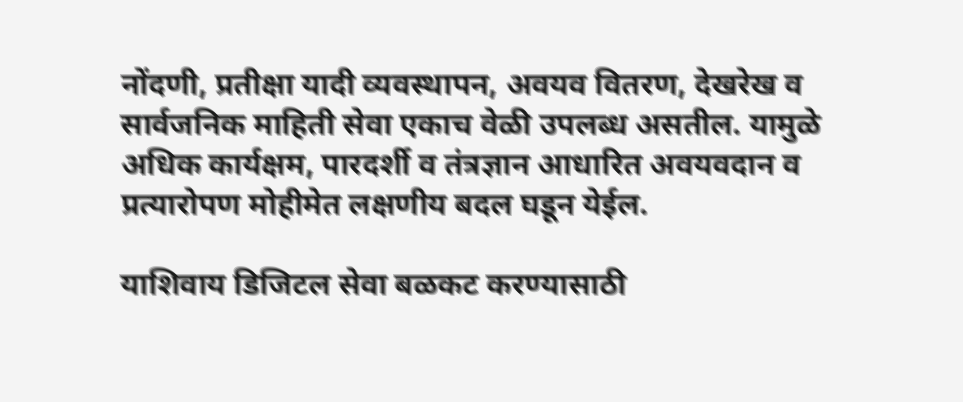नोंदणी, प्रतीक्षा यादी व्यवस्थापन, अवयव वितरण, देखरेख व सार्वजनिक माहिती सेवा एकाच वेळी उपलब्ध असतील. यामुळे अधिक कार्यक्षम, पारदर्शी व तंत्रज्ञान आधारित अवयवदान व प्रत्यारोपण मोहीमेत लक्षणीय बदल घडून येईल.

याशिवाय डिजिटल सेवा बळकट करण्यासाठी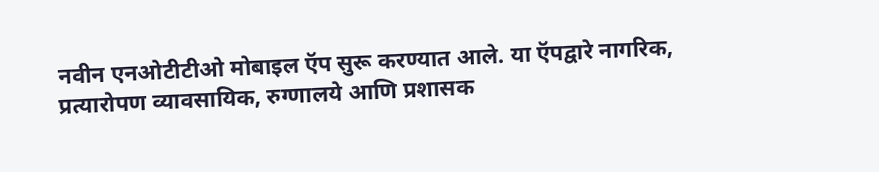नवीन एनओटीटीओ मोबाइल ऍप सुरू करण्यात आले. या ऍपद्वारे नागरिक, प्रत्यारोपण व्यावसायिक, रुग्णालये आणि प्रशासक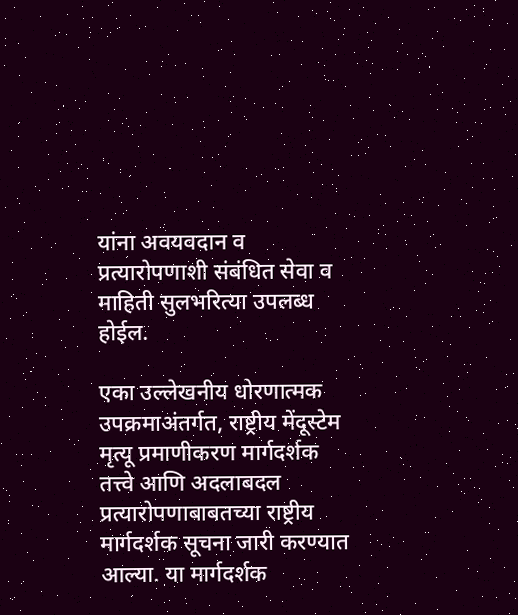यांना अवयवदान व प्रत्यारोपणाशी संबंधित सेवा व माहिती सुलभरित्या उपलब्ध होईल.

एका उल्लेखनीय धोरणात्मक उपक्रमाअंतर्गत, राष्ट्रीय मेंदूस्टेम मृत्यू प्रमाणीकरण मार्गदर्शक तत्त्वे आणि अदलाबदल प्रत्यारोपणाबाबतच्या राष्ट्रीय मार्गदर्शक सूचना जारी करण्यात आल्या. या मार्गदर्शक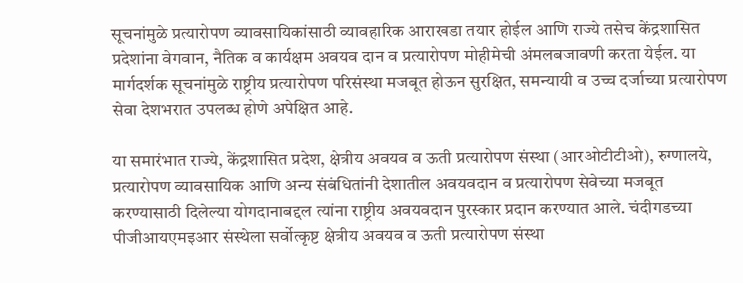सूचनांमुळे प्रत्यारोपण व्यावसायिकांसाठी व्यावहारिक आराखडा तयार होईल आणि राज्ये तसेच केंद्रशासित प्रदेशांना वेगवान, नैतिक व कार्यक्षम अवयव दान व प्रत्यारोपण मोहीमेची अंमलबजावणी करता येईल. या मार्गदर्शक सूचनांमुळे राष्ट्रीय प्रत्यारोपण परिसंस्था मजबूत होऊन सुरक्षित, समन्यायी व उच्च दर्जाच्या प्रत्यारोपण सेवा देशभरात उपलब्ध होणे अपेक्षित आहे.

या समारंभात राज्ये, केंद्रशासित प्रदेश, क्षेत्रीय अवयव व ऊती प्रत्यारोपण संस्था (आरओटीटीओ), रुग्णालये, प्रत्यारोपण व्यावसायिक आणि अन्य संबंधितांनी देशातील अवयवदान व प्रत्यारोपण सेवेच्या मजबूत करण्यासाठी दिलेल्या योगदानाबद्दल त्यांना राष्ट्रीय अवयवदान पुरस्कार प्रदान करण्यात आले. चंदीगडच्या पीजीआयएमइआर संस्थेला सर्वोत्कृष्ट क्षेत्रीय अवयव व ऊती प्रत्यारोपण संस्था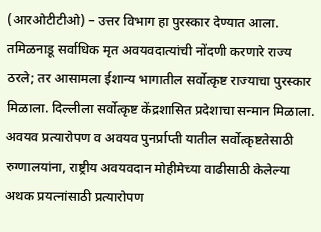(आरओटीटीओ) – उत्तर विभाग हा पुरस्कार देण्यात आला. तमिळनाडू सर्वाधिक मृत अवयवदात्यांची नोंदणी करणारे राज्य ठरले; तर आसामला ईशान्य भागातील सर्वोत्कृष्ट राज्याचा पुरस्कार मिळाला. दिल्लीला सर्वोत्कृष्ट केंद्रशासित प्रदेशाचा सन्मान मिळाला. अवयव प्रत्यारोपण व अवयव पुनर्प्राप्ती यातील सर्वोत्कृष्टतेसाठी रुग्णालयांना, राष्ट्रीय अवयवदान मोहीमेच्या वाढीसाठी केलेल्या अथक प्रयत्नांसाठी प्रत्यारोपण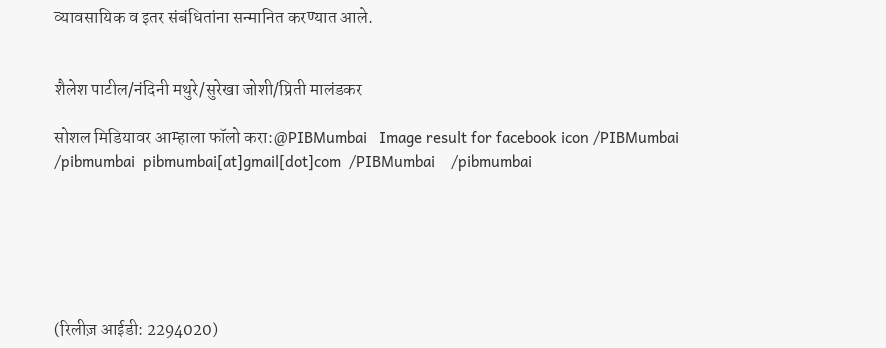व्यावसायिक व इतर संबंधितांना सन्मानित करण्यात आले.


शैलेश पाटील/नंदिनी मथुरे/सुरेखा जोशी/प्रिती मालंडकर

सोशल मिडियावर आम्हाला फॉलो करा:@PIBMumbai   Image result for facebook icon /PIBMumbai    /pibmumbai  pibmumbai[at]gmail[dot]com  /PIBMumbai    /pibmumbai






(रिलीज़ आईडी: 2294020)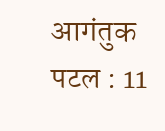आगंतुक पटल : 11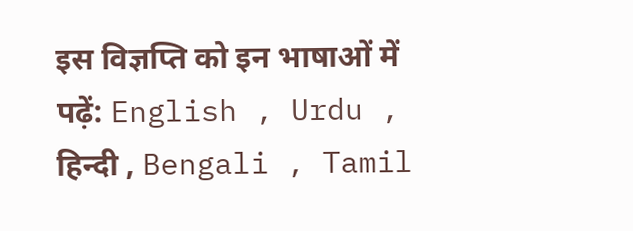इस विज्ञप्ति को इन भाषाओं में पढ़ें: English , Urdu , हिन्दी , Bengali , Tamil